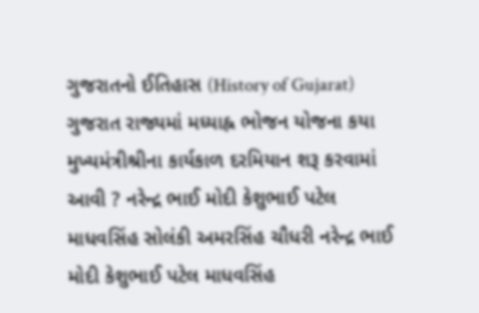ગુજરાતનો ઈતિહાસ (History of Gujarat) ગુજરાત રાજ્યમાં મધ્યાહ્ન ભોજન યોજના કયા મુખ્યમંત્રીશ્રીના કાર્યકાળ દરમિયાન શરૂ કરવામાં આવી ? નરેન્દ્ર ભાઈ મોદી કેશુભાઈ પટેલ માધવસિંહ સોલંકી અમરસિંહ ચૌધરી નરેન્દ્ર ભાઈ મોદી કેશુભાઈ પટેલ માધવસિંહ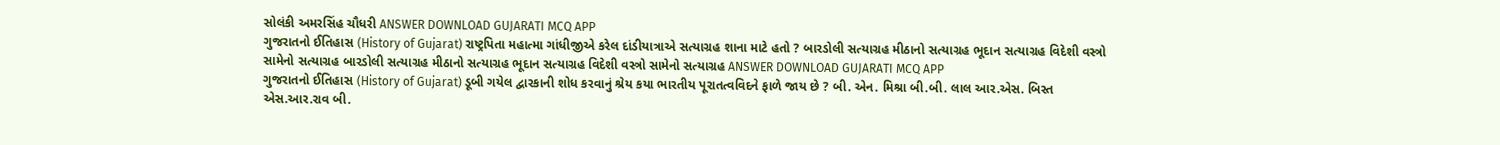સોલંકી અમરસિંહ ચૌધરી ANSWER DOWNLOAD GUJARATI MCQ APP
ગુજરાતનો ઈતિહાસ (History of Gujarat) રાષ્ટ્રપિતા મહાત્મા ગાંધીજીએ કરેલ દાંડીયાત્રાએ સત્યાગ્રહ શાના માટે હતો ? બારડોલી સત્યાગ્રહ મીઠાનો સત્યાગ્રહ ભૂદાન સત્યાગ્રહ વિદેશી વસ્ત્રો સામેનો સત્યાગ્રહ બારડોલી સત્યાગ્રહ મીઠાનો સત્યાગ્રહ ભૂદાન સત્યાગ્રહ વિદેશી વસ્ત્રો સામેનો સત્યાગ્રહ ANSWER DOWNLOAD GUJARATI MCQ APP
ગુજરાતનો ઈતિહાસ (History of Gujarat) ડૂબી ગયેલ દ્વારકાની શોધ કરવાનું શ્રેય કયા ભારતીય પૂરાતત્વવિદને ફાળે જાય છે ? બી. એન. મિશ્રા બી.બી. લાલ આર.એસ. બિસ્ત એસ.આર.રાવ બી.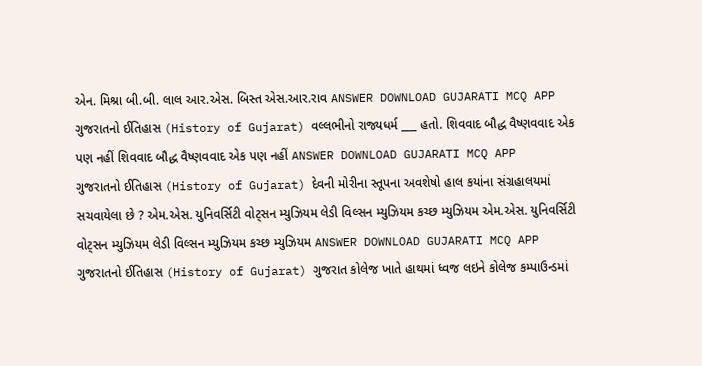એન. મિશ્રા બી.બી. લાલ આર.એસ. બિસ્ત એસ.આર.રાવ ANSWER DOWNLOAD GUJARATI MCQ APP
ગુજરાતનો ઈતિહાસ (History of Gujarat) વલ્લભીનો રાજ્યધર્મ ___ હતો. શિવવાદ બૌદ્ધ વૈષ્ણવવાદ એક પણ નહીં શિવવાદ બૌદ્ધ વૈષ્ણવવાદ એક પણ નહીં ANSWER DOWNLOAD GUJARATI MCQ APP
ગુજરાતનો ઈતિહાસ (History of Gujarat) દેવની મોરીના સ્તૂપના અવશેષો હાલ કયાંના સંગ્રહાલયમાં સચવાયેલા છે ? એમ.એસ. યુનિવર્સિટી વોટ્સન મ્યુઝિયમ લેડી વિલ્સન મ્યુઝિયમ કચ્છ મ્યુઝિયમ એમ.એસ. યુનિવર્સિટી વોટ્સન મ્યુઝિયમ લેડી વિલ્સન મ્યુઝિયમ કચ્છ મ્યુઝિયમ ANSWER DOWNLOAD GUJARATI MCQ APP
ગુજરાતનો ઈતિહાસ (History of Gujarat) ગુજરાત કોલેજ ખાતે હાથમાં ધ્વજ લઇને કોલેજ કમ્પાઉન્ડમાં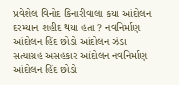પ્રવેશેલ વિનોદ કિનારીવાલા કયા આંદોલન દરમ્યાન શહીદ થયા હતા ? નવનિર્માણ આંદોલન હિંદ છોડો આંદોલન ઝંડા સત્યાગ્રહ અસહકાર આંદોલન નવનિર્માણ આંદોલન હિંદ છોડો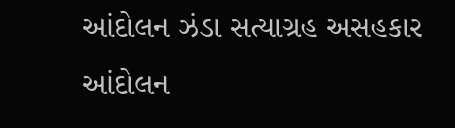આંદોલન ઝંડા સત્યાગ્રહ અસહકાર આંદોલન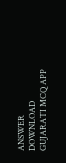ANSWER DOWNLOAD GUJARATI MCQ APP